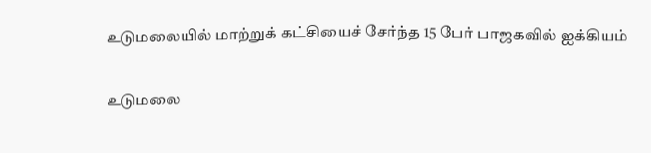உடுமலையில் மாற்றுக் கட்சியைச் சேர்ந்த 15 பேர் பாஜகவில் ஐக்கியம்

உடுமலை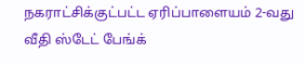நகராட்சிக்குட்பட்ட ஏரிப்பாளையம் 2-வது வீதி ஸ்டேட் பேங்க்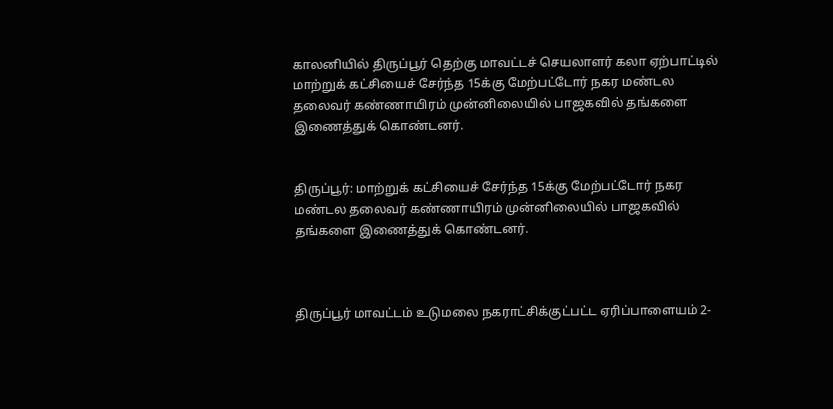காலனியில் திருப்பூர் தெற்கு மாவட்டச் செயலாளர் கலா ஏற்பாட்டில் மாற்றுக் கட்சியைச் சேர்ந்த 15க்கு மேற்பட்டோர் நகர மண்டல தலைவர் கண்ணாயிரம் முன்னிலையில் பாஜகவில் தங்களை இணைத்துக் கொண்டனர்.


திருப்பூர்: மாற்றுக் கட்சியைச் சேர்ந்த 15க்கு மேற்பட்டோர் நகர மண்டல தலைவர் கண்ணாயிரம் முன்னிலையில் பாஜகவில் தங்களை இணைத்துக் கொண்டனர்.



திருப்பூர் மாவட்டம் உடுமலை நகராட்சிக்குட்பட்ட ஏரிப்பாளையம் 2-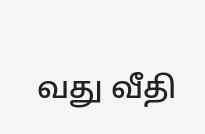வது வீதி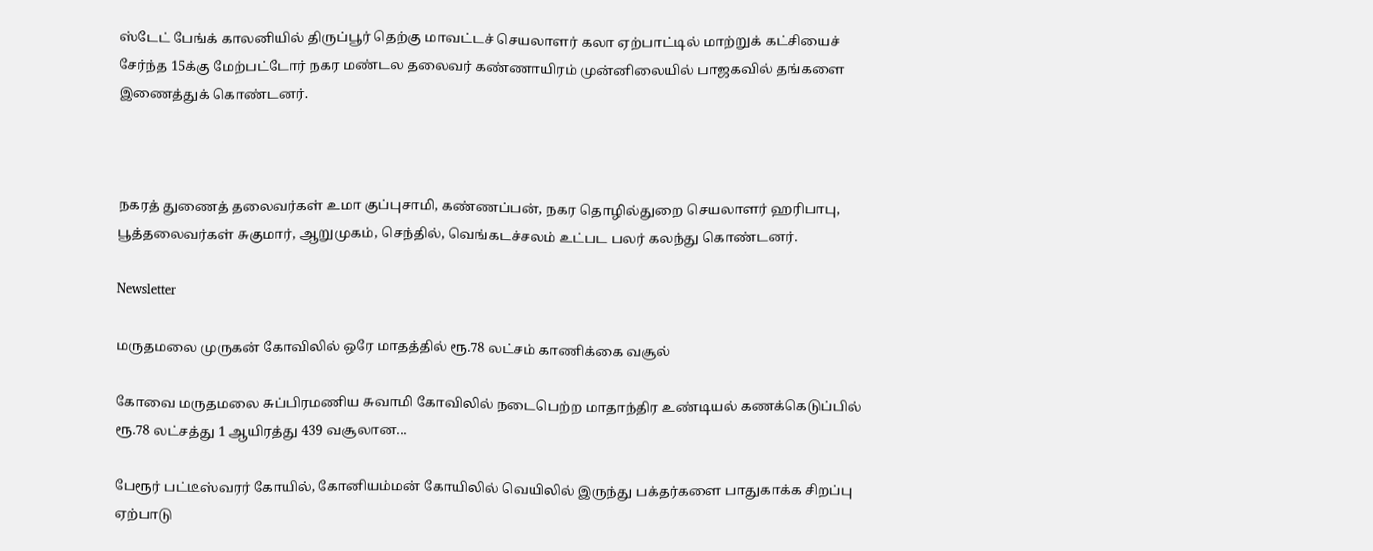ஸ்டேட் பேங்க் காலனியில் திருப்பூர் தெற்கு மாவட்டச் செயலாளர் கலா ஏற்பாட்டில் மாற்றுக் கட்சியைச் சேர்ந்த 15க்கு மேற்பட்டோர் நகர மண்டல தலைவர் கண்ணாயிரம் முன்னிலையில் பாஜகவில் தங்களை இணைத்துக் கொண்டனர்.



நகரத் துணைத் தலைவர்கள் உமா குப்புசாமி, கண்ணப்பன், நகர தொழில்துறை செயலாளர் ஹரிபாபு, பூத்தலைவர்கள் சுகுமார், ஆறுமுகம், செந்தில், வெங்கடச்சலம் உட்பட பலர் கலந்து கொண்டனர்.

Newsletter

மருதமலை முருகன் கோவிலில் ஒரே மாதத்தில் ரூ.78 லட்சம் காணிக்கை வசூல்

கோவை மருதமலை சுப்பிரமணிய சுவாமி கோவிலில் நடைபெற்ற மாதாந்திர உண்டியல் கணக்கெடுப்பில் ரூ.78 லட்சத்து 1 ஆயிரத்து 439 வசூலான...

பேரூர் பட்டீஸ்வரர் கோயில், கோனியம்மன் கோயிலில் வெயிலில் இருந்து பக்தர்களை பாதுகாக்க சிறப்பு ஏற்பாடு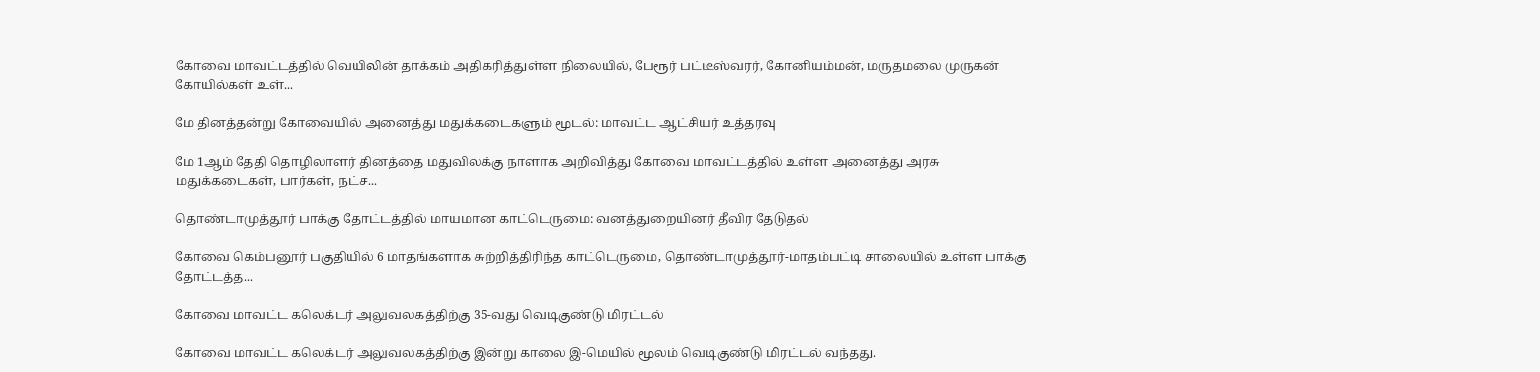கோவை மாவட்டத்தில் வெயிலின் தாக்கம் அதிகரித்துள்ள நிலையில், பேரூர் பட்டீஸ்வரர், கோனியம்மன், மருதமலை முருகன் கோயில்கள் உள்...

மே தினத்தன்று கோவையில் அனைத்து மதுக்கடைகளும் மூடல்: மாவட்ட ஆட்சியர் உத்தரவு

மே 1ஆம் தேதி தொழிலாளர் தினத்தை மதுவிலக்கு நாளாக அறிவித்து கோவை மாவட்டத்தில் உள்ள அனைத்து அரசு மதுக்கடைகள், பார்கள், நட்ச...

தொண்டாமுத்தூர் பாக்கு தோட்டத்தில் மாயமான காட்டெருமை: வனத்துறையினர் தீவிர தேடுதல்

கோவை கெம்பனூர் பகுதியில் 6 மாதங்களாக சுற்றித்திரிந்த காட்டெருமை, தொண்டாமுத்தூர்-மாதம்பட்டி சாலையில் உள்ள பாக்கு தோட்டத்த...

கோவை மாவட்ட கலெக்டர் அலுவலகத்திற்கு 35-வது வெடிகுண்டு மிரட்டல்

கோவை மாவட்ட கலெக்டர் அலுவலகத்திற்கு இன்று காலை இ-மெயில் மூலம் வெடிகுண்டு மிரட்டல் வந்தது.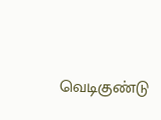வெடிகுண்டு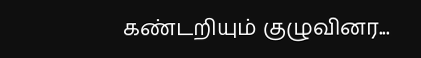கண்டறியும் குழுவினர...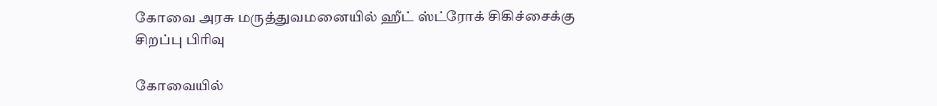கோவை அரசு மருத்துவமனையில் ஹீட் ஸ்ட்ரோக் சிகிச்சைக்கு சிறப்பு பிரிவு

கோவையில்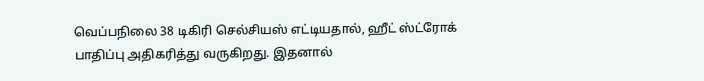வெப்பநிலை 38 டிகிரி செல்சியஸ் எட்டியதால், ஹீட் ஸ்ட்ரோக் பாதிப்பு அதிகரித்து வருகிறது. இதனால்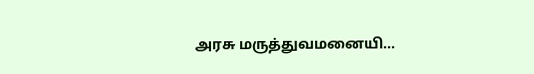அரசு மருத்துவமனையி...